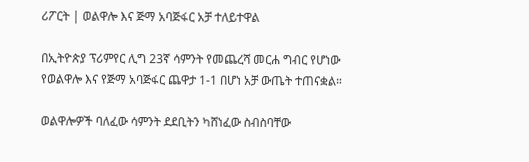ሪፖርት | ወልዋሎ እና ጅማ አባጅፋር አቻ ተለይተዋል

በኢትዮጵያ ፕሪምየር ሊግ 23ኛ ሳምንት የመጨረሻ መርሐ ግብር የሆነው የወልዋሎ እና የጅማ አባጅፋር ጨዋታ 1-1 በሆነ አቻ ውጤት ተጠናቋል።

ወልዋሎዎች ባለፈው ሳምንት ደደቢትን ካሸነፈው ስብስባቸው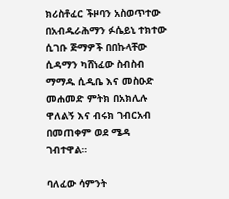ክሪስቶፈር ችዞባን አስወጥተው በአብዱራሕማን ፉሴይኒ ተክተው ሲገቡ ጅማዎች በበኩላቸው ሲዳማን ካሸነፈው ስብስብ ማማዱ ሲዲቤ እና መስዑድ መሐመድ ምትክ በአክሊሉ ዋለልኝ እና ብሩክ ገብርአብ በመጠቀም ወደ ሜዳ ገብተዋል።

ባለፈው ሳምንት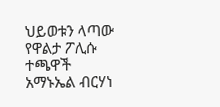ህይወቱን ላጣው የዋልታ ፖሊሱ ተጫዋች አማኑኤል ብርሃነ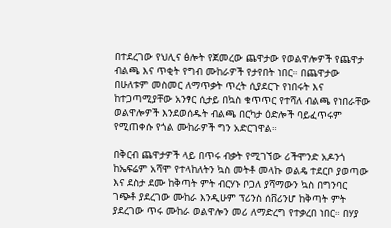በተደረገው የህሊና ፅሎት የጀመረው ጨዋታው የወልዋሎዎች የጨዋታ ብልጫ እና ጥቂት የግብ ሙከራዎች የታየበት ነበር። በጨዋታው በሁለቱም መስመር ለማጥቃት ጥረት ሲያደርጉ የነበሩት እና ከተጋጣሚያቸው አንፃር ሲታይ በኳስ ቁጥጥር የተሻለ ብልጫ የነበራቸው ወልዋሎዎች እንደወሰዱት ብልጫ በርካታ ዕድሎች ባይፈጥሩም የሚጠቀሱ የጎል ሙከራዎች ግን አድርገዋል።

በቅርብ ጨዋታዎች ላይ በጥሩ ብቃት የሚገኘው ሪችሞንድ አዶንጎ ከኤፍሬም አሻሞ የተላከለትን ኳስ መትቶ መላኩ ወልዴ ተደርቦ ያወጣው እና ደስታ ደሙ ከቅጣት ምት ብርሃኑ ቦጋለ ያሻማውን ኳስ በግንባር ገጭቶ ያደረገው ሙከራ እንዲሁም ፕሪንስ ሰቨሪንሆ ከቅጣት ምት ያደረገው ጥሩ ሙከራ ወልዋሎን መሪ ለማድረግ የተቃረበ ነበር። በሃያ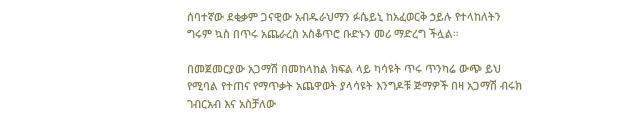ሰባተኛው ደቂቃም ጋናዊው አብዱራህማን ፉሴይኒ ከአፈወርቅ ኃይሉ የተላከለትን ግሩም ኳስ በጥሩ አጨራረስ አስቆጥሮ ቡድኑን መሪ ማድረግ ችሏል።

በመጀመርያው አጋማሽ በመከላከል ክፍል ላይ ካሳዩት ጥሩ ጥንካሬ ውጭ ይህ የሚባል የተጠና የማጥቃት አጨዋወት ያላሳዩት እንግዶቹ ጅማዎች በዛ አጋማሽ ብሩክ ገብርአብ እና አስቻለው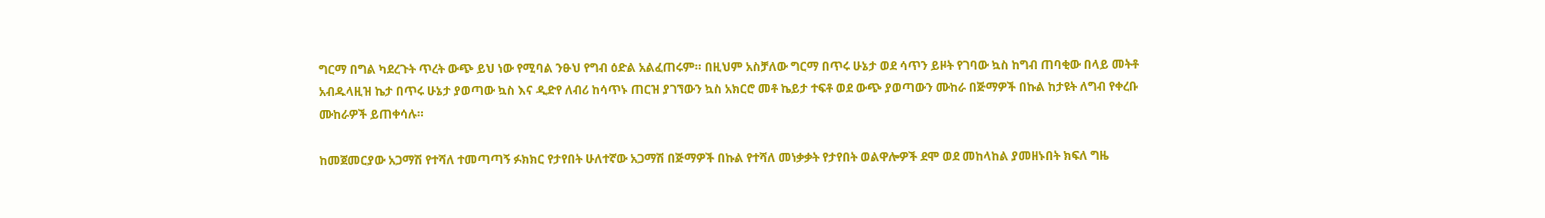ግርማ በግል ካደረጉት ጥረት ውጭ ይህ ነው የሚባል ንፁህ የግብ ዕድል አልፈጠሩም። በዚህም አስቻለው ግርማ በጥሩ ሁኔታ ወደ ሳጥን ይዞት የገባው ኳስ ከግብ ጠባቂው በላይ መትቶ አብዱላዚዝ ኬታ በጥሩ ሁኔታ ያወጣው ኳስ እና ዲድየ ለብሪ ከሳጥኑ ጠርዝ ያገኘውን ኳስ አክርሮ መቶ ኬይታ ተፍቶ ወደ ውጭ ያወጣውን ሙከራ በጅማዎች በኩል ከታዩት ለግብ የቀረቡ ሙከራዎች ይጠቀሳሉ።

ከመጀመርያው አጋማሽ የተሻለ ተመጣጣኝ ፉክክር የታየበት ሁለተኛው አጋማሽ በጅማዎች በኩል የተሻለ መነቃቃት የታየበት ወልዋሎዎች ደሞ ወደ መከላከል ያመዘኑበት ክፍለ ግዜ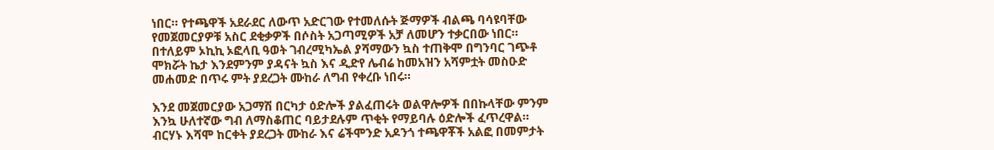ነበር። የተጫዋች አደራደር ለውጥ አድርገው የተመለሱት ጅማዎች ብልጫ ባሳዩባቸው የመጀመርያዎቹ አስር ደቂቃዎች በሶስት አጋጣሚዎች አቻ ለመሆን ተቃርበው ነበር። በተለይም ኦኪኪ ኦፎላቢ ዓወት ገብረሚካኤል ያሻማውን ኳስ ተጠቅሞ በግንባር ገጭቶ ሞክሯት ኬታ እንደምንም ያዳናት ኳስ እና ዲድየ ሌብሬ ከመአዝን አሻምቷት መስዑድ መሐመድ በጥሩ ምት ያደረጋት ሙከራ ለግብ የቀረቡ ነበሩ።

እንደ መጀመርያው አጋማሽ በርካታ ዕድሎች ያልፈጠሩት ወልዋሎዎች በበኩላቸው ምንም እንኳ ሁለተኛው ግብ ለማስቆጠር ባይታደሉም ጥቂት የማይባሉ ዕድሎች ፈጥረዋል። ብርሃኑ እሻሞ ከርቀት ያደረጋት ሙከራ እና ሬችሞንድ አዶንጎ ተጫዋቾች አልፎ በመምታት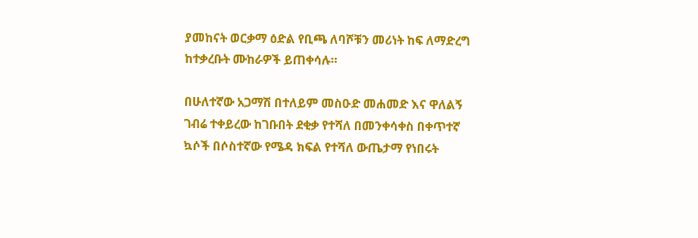ያመከናት ወርቃማ ዕድል የቢጫ ለባሾቹን መሪነት ከፍ ለማድረግ ከተቃረቡት ሙከራዎች ይጠቀሳሉ።

በሁለተኛው አጋማሽ በተለይም መስዑድ መሐመድ እና ዋለልኝ ገብሬ ተቀይረው ከገቡበት ደቂቃ የተሻለ በመንቀሳቀስ በቀጥተኛ ኳሶች በሶስተኛው የሜዳ ክፍል የተሻለ ውጤታማ የነበሩት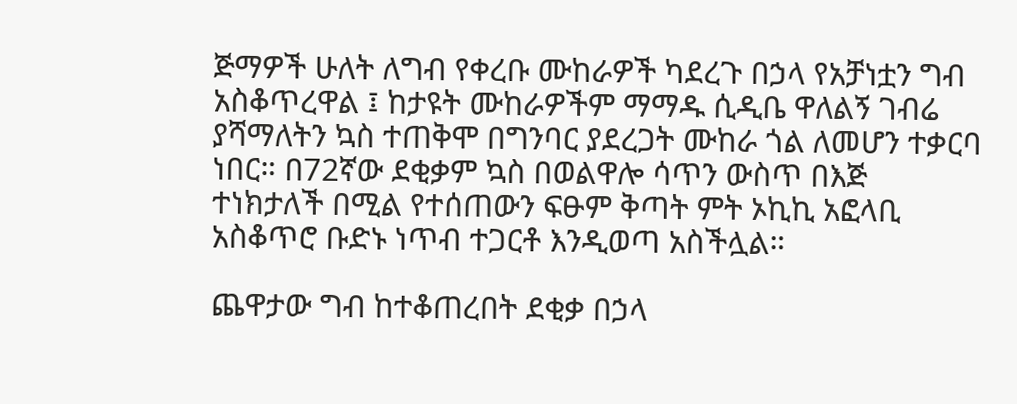ጅማዎች ሁለት ለግብ የቀረቡ ሙከራዎች ካደረጉ በኃላ የአቻነቷን ግብ አስቆጥረዋል ፤ ከታዩት ሙከራዎችም ማማዱ ሲዲቤ ዋለልኝ ገብሬ ያሻማለትን ኳስ ተጠቅሞ በግንባር ያደረጋት ሙከራ ጎል ለመሆን ተቃርባ ነበር። በ72ኛው ደቂቃም ኳስ በወልዋሎ ሳጥን ውስጥ በእጅ ተነክታለች በሚል የተሰጠውን ፍፁም ቅጣት ምት ኦኪኪ አፎላቢ አስቆጥሮ ቡድኑ ነጥብ ተጋርቶ እንዲወጣ አስችሏል።

ጨዋታው ግብ ከተቆጠረበት ደቂቃ በኃላ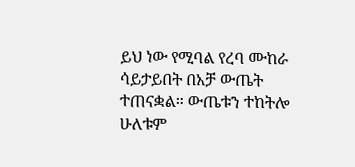ይህ ነው የሚባል የረባ ሙከራ ሳይታይበት በአቻ ውጤት ተጠናቋል። ውጤቱን ተከትሎ ሁለቱም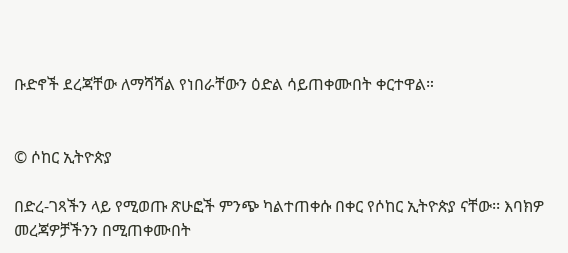ቡድኖች ደረጃቸው ለማሻሻል የነበራቸውን ዕድል ሳይጠቀሙበት ቀርተዋል።


© ሶከር ኢትዮጵያ

በድረ-ገጻችን ላይ የሚወጡ ጽሁፎች ምንጭ ካልተጠቀሱ በቀር የሶከር ኢትዮጵያ ናቸው፡፡ እባክዎ መረጃዎቻችንን በሚጠቀሙበት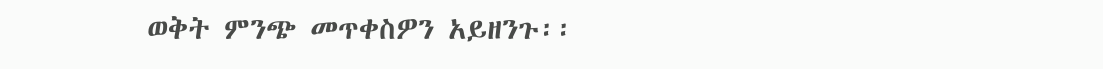ወቅት ምንጭ መጥቀስዎን አይዘንጉ፡፡